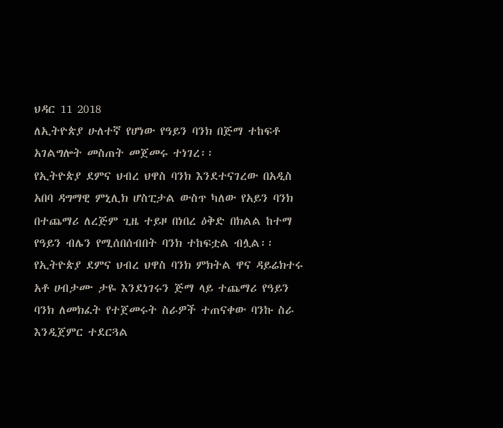ህዳር 11 2018
ለኢትዮጵያ ሁለተኛ የሆነው የዓይን ባንክ በጅማ ተከፍቶ አገልግሎት መስጠት መጀመሩ ተነገረ፡፡
የኢትዮጵያ ደምና ህብረ ህዋስ ባንክ እንደተናገረው በአዲስ አበባ ዳግማዊ ምኒሊክ ሆስፒታል ውስጥ ካለው የአይን ባንክ በተጨማሪ ለረጅም ጊዜ ተይዞ በነበረ ዕቅድ በክልል ከተማ የዓይን ብሌን የሚሰበሰብበት ባንክ ተከፍቷል ብሏል፡፡
የኢትዮጵያ ደምና ህብረ ህዋስ ባንክ ምክትል ዋና ዳይሬክተሩ አቶ ሀብታሙ ታዬ እንደነገሩን ጅማ ላይ ተጨማሪ የዓይን ባንክ ለመክፈት የተጀመሩት ስራዎች ተጠናቀው ባንኩ ስራ እንዲጀምር ተደርጓል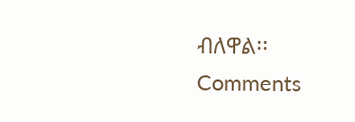ብለዋል፡፡
Comments